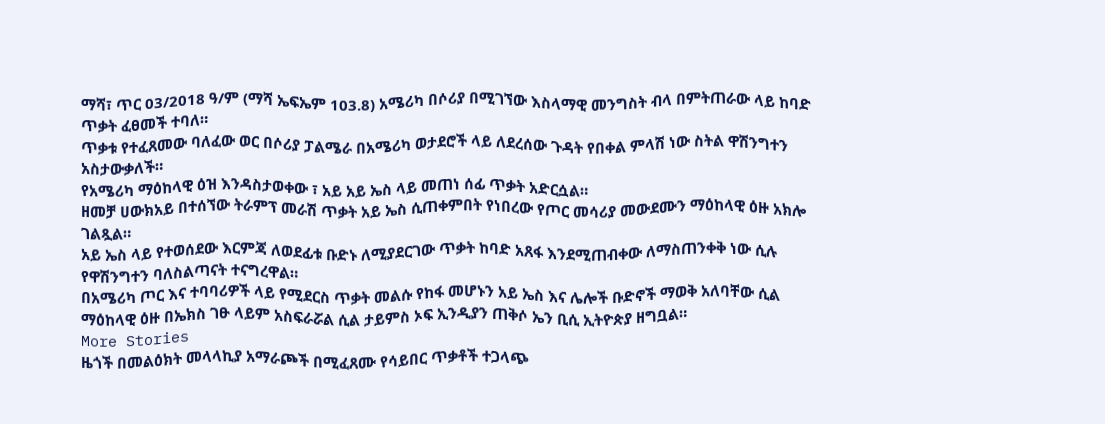ማሻ፣ ጥር 03/2018 ዓ/ም (ማሻ ኤፍኤም 103.8) አሜሪካ በሶሪያ በሚገኘው እስላማዊ መንግስት ብላ በምትጠራው ላይ ከባድ ጥቃት ፈፀመች ተባለ።
ጥቃቱ የተፈጸመው ባለፈው ወር በሶሪያ ፓልሜራ በአሜሪካ ወታደሮች ላይ ለደረሰው ጉዳት የበቀል ምላሽ ነው ስትል ዋሽንግተን አስታውቃለች።
የአሜሪካ ማዕከላዊ ዕዝ እንዳስታወቀው ፣ አይ አይ ኤስ ላይ መጠነ ሰፊ ጥቃት አድርሷል።
ዘመቻ ሀውክአይ በተሰኘው ትራምፕ መራሽ ጥቃት አይ ኤስ ሲጠቀምበት የነበረው የጦር መሳሪያ መውደሙን ማዕከላዊ ዕዙ አክሎ ገልጿል።
አይ ኤስ ላይ የተወሰደው እርምጃ ለወደፊቱ ቡድኑ ለሚያደርገው ጥቃት ከባድ አጸፋ እንደሚጠብቀው ለማስጠንቀቅ ነው ሲሉ የዋሽንግተን ባለስልጣናት ተናግረዋል።
በአሜሪካ ጦር እና ተባባሪዎች ላይ የሚደርስ ጥቃት መልሱ የከፋ መሆኑን አይ ኤስ እና ሌሎች ቡድኖች ማወቅ አለባቸው ሲል ማዕከላዊ ዕዙ በኤክስ ገፁ ላይም አስፍራሯል ሲል ታይምስ ኦፍ ኢንዲያን ጠቅሶ ኤን ቢሲ ኢትዮጵያ ዘግቧል።
More Stories
ዜጎች በመልዕክት መላላኪያ አማራጮች በሚፈጸሙ የሳይበር ጥቃቶች ተጋላጭ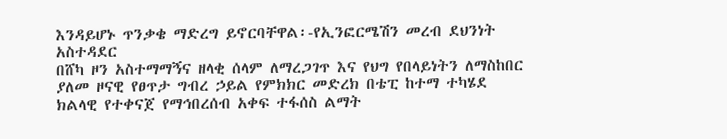እንዳይሆኑ ጥንቃቄ ማድረግ ይኖርባቸዋል፡-የኢንፎርሜሽን መረብ ደህንነት አስተዳደር
በሸካ ዞን አስተማማኝና ዘላቂ ሰላም ለማረጋገጥ እና የህግ የበላይነትን ለማስከበር ያለመ ዞናዊ የፀጥታ ግብረ ኃይል የምክክር መድረክ በቴፒ ከተማ ተካሄደ
ክልላዊ የተቀናጀ የማኅበረሰብ አቀፍ ተፋሰስ ልማት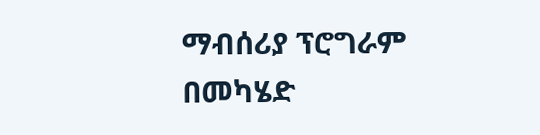ማብሰሪያ ፕሮግራም በመካሄድ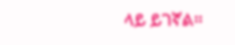ላይ ይገኛል።